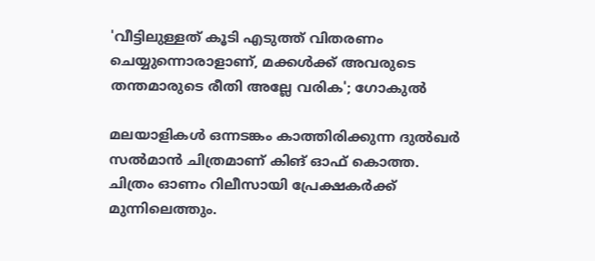'വീട്ടിലുള്ളത് കൂടി എടുത്ത് വിതരണം ചെയ്യുന്നൊരാളാണ്, മക്കൾക്ക് അവരുടെ തന്തമാരുടെ രീതി അല്ലേ വരിക'; ഗോകുൽ

മലയാളികൾ ഒന്നടങ്കം കാത്തിരിക്കുന്ന ദുൽഖർ സൽമാൻ ചിത്രമാണ് കിങ് ഓഫ് കൊത്ത. ചിത്രം ഓണം റിലീസായി പ്രേക്ഷകർക്ക് മുന്നിലെത്തും.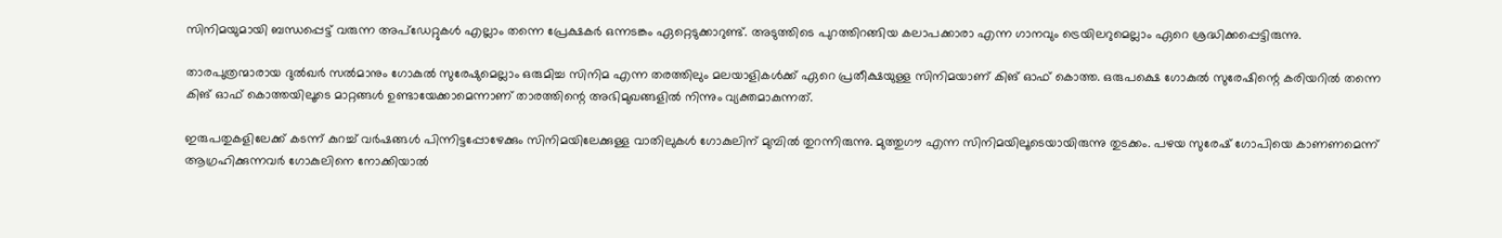സിനിമയുമായി ബന്ധപ്പെട്ട് വരുന്ന അപ്ഡേറ്റുകൾ എല്ലാം തന്നെ പ്രേക്ഷകർ ഒന്നടങ്കം ഏറ്റെടുക്കാറുണ്ട്. അടുത്തിടെ പുറത്തിറങ്ങിയ കലാപക്കാരാ എന്ന ഗാനവും ട്രെയിലറുമെല്ലാം ഏറെ ശ്രദ്ധിക്കപ്പെട്ടിരുന്നു.

താരപുത്രന്മാരായ ദുൽഖർ‌ സൽമാനും ഗോകുൽ സുരേഷുമെല്ലാം ഒരുമിച്ച സിനിമ എന്ന തരത്തിലും മലയാളികൾക്ക് ഏറെ പ്രതീക്ഷയുള്ള സിനിമയാണ് കിങ് ഓഫ് കൊത്ത. ഒരുപക്ഷെ ഗോകുൽ സുരേഷിന്റെ കരിയറിൽ തന്നെ കിങ് ഓഫ് കൊത്തയിലൂടെ മാറ്റങ്ങൾ ഉണ്ടായേക്കാമെന്നാണ് താരത്തിന്റെ അഭിമുഖങ്ങളിൽ നിന്നും വ്യക്തമാകുന്നത്.

ഇരുപതുകളിലേക്ക് കടന്ന് കുറച്ച് വർഷങ്ങൾ പിന്നിട്ടപ്പോഴേക്കും സിനിമയിലേക്കുള്ള വാതിലുകൾ ഗോകുലിന് മുമ്പിൽ തുറന്നിരുന്നു. മുത്തുഗൗ എന്ന സിനിമയിലൂടെയായിരുന്നു തുടക്കം. പഴയ സുരേഷ് ഗോപിയെ കാണണമെന്ന് ആഗ്രഹിക്കുന്നവർ ഗോകുലിനെ നോക്കിയാൽ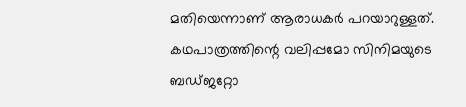മതിയെന്നാണ് ആരാധകർ പറയാറുള്ളത്. കഥപാത്രത്തിന്റെ വലിപ്പമോ സിനിമയുടെ ബഡ്ജറ്റോ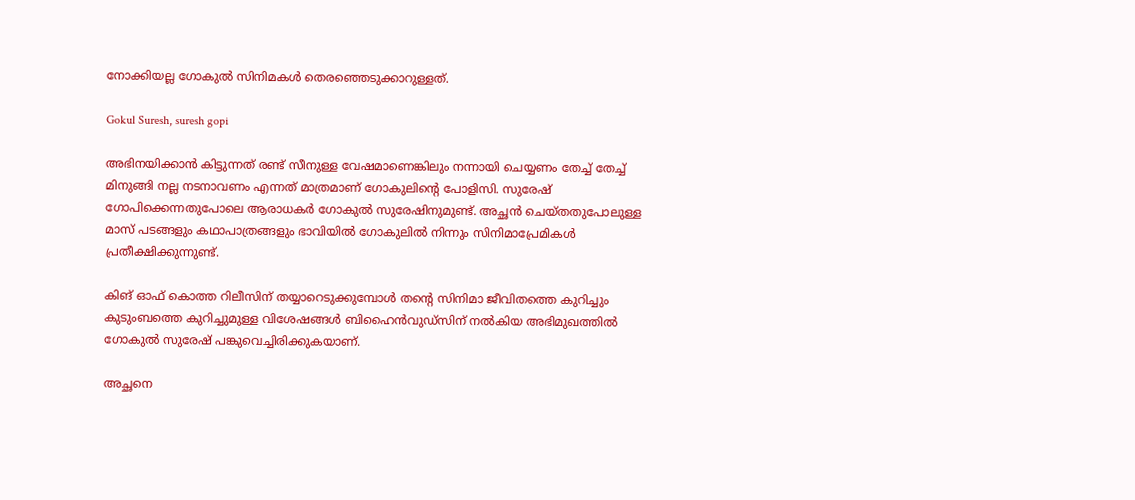നോക്കിയല്ല ഗോകുൽ സിനിമകൾ തെരഞ്ഞെടുക്കാറുള്ളത്.

Gokul Suresh, suresh gopi

അഭിനയിക്കാൻ കിട്ടുന്നത് രണ്ട് സീനുള്ള വേഷമാണെങ്കിലും നന്നായി ചെയ്യണം തേച്ച് തേച്ച് മിനുങ്ങി നല്ല നടനാവണം എന്നത് മാത്രമാണ് ഗോകുലിന്റെ പോളിസി. സുരേഷ് ഗോപിക്കെന്നതുപോലെ ആരാധകർ ഗോകുൽ സുരേഷിനുമുണ്ട്. അച്ഛൻ ചെയ്തതുപോലുള്ള മാസ് പടങ്ങളും കഥാപാത്രങ്ങളും ഭാവിയിൽ ഗോകുലിൽ നിന്നും സിനിമാപ്രേമികൾ പ്രതീക്ഷിക്കുന്നുണ്ട്.

കിങ് ഓഫ് കൊത്ത റിലീസിന് തയ്യാറെടുക്കുമ്പോൾ തന്റെ സിനിമാ ജീവിതത്തെ കുറിച്ചും കുടുംബത്തെ കുറിച്ചുമുള്ള വിശേഷങ്ങൾ ബിഹൈൻവുഡ്സിന് നൽകിയ അഭിമുഖത്തിൽ ഗോകുൽ സുരേഷ് പങ്കുവെച്ചിരിക്കുകയാണ്.

അച്ഛനെ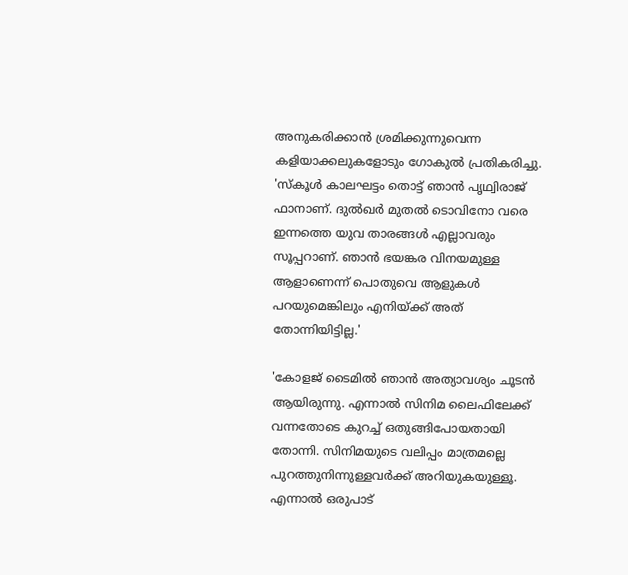അനുകരിക്കാൻ ശ്രമിക്കുന്നുവെന്ന കളിയാക്കലുകളോടും ഗോകുൽ പ്രതികരിച്ചു. 'സ്കൂൾ കാലഘട്ടം തൊട്ട് ഞാൻ പൃഥ്വിരാജ് ഫാനാണ്. ദുൽഖർ മുതൽ ടൊവിനോ വരെ ഇന്നത്തെ യുവ താരങ്ങൾ എല്ലാവരും സൂപ്പറാണ്. ഞാൻ ഭയങ്കര വിനയമുള്ള ആളാണെന്ന് പൊതുവെ ആളുകൾ പറയുമെങ്കിലും എനിയ്ക്ക് അത് തോന്നിയിട്ടില്ല.'

'കോളജ് ടൈമിൽ ഞാൻ അത്യാവശ്യം ചൂടൻ ആയിരുന്നു. എന്നാൽ സിനിമ ലൈഫിലേക്ക് വന്നതോടെ കുറച്ച് ഒതുങ്ങിപോയതായി തോന്നി. സിനിമയുടെ വലിപ്പം മാത്രമല്ലെ പുറത്തുനിന്നുള്ളവർക്ക് അറിയുകയുള്ളൂ. എന്നാൽ ഒരുപാട്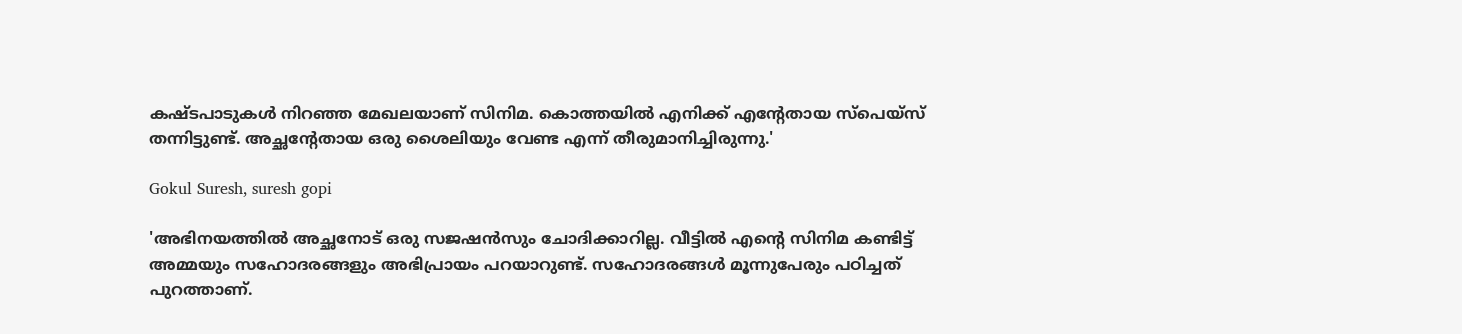കഷ്ടപാടുകൾ നിറഞ്ഞ മേഖലയാണ് സിനിമ. കൊത്തയിൽ എനിക്ക് എന്റേതായ സ്‌പെയ്‌സ് തന്നിട്ടുണ്ട്. അച്ഛന്റേതായ ഒരു ശൈലിയും വേണ്ട എന്ന് തീരുമാനിച്ചിരുന്നു.'

Gokul Suresh, suresh gopi

'അഭിനയത്തിൽ അച്ഛനോട് ഒരു സജഷൻസും ചോദിക്കാറില്ല. വീട്ടിൽ എന്റെ സിനിമ കണ്ടിട്ട് അമ്മയും സഹോദരങ്ങളും അഭിപ്രായം പറയാറുണ്ട്. സഹോദരങ്ങൾ മൂന്നുപേരും പഠിച്ചത് പുറത്താണ്.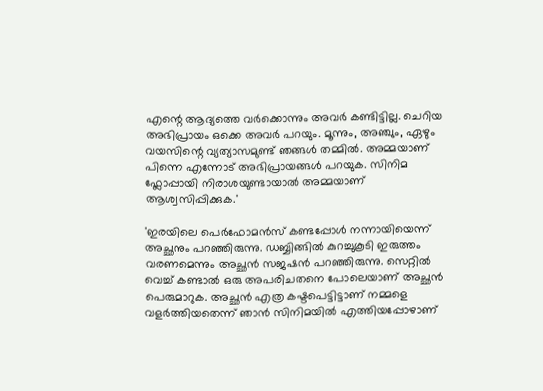എന്റെ ആദ്യത്തെ വർക്കൊന്നും അവർ കണ്ടിട്ടില്ല. ചെറിയ അഭിപ്രായം ഒക്കെ അവർ പറയും. മൂന്നും, അഞ്ചും, ഏഴും വയസിന്റെ വ്യത്യാസമുണ്ട് ഞങ്ങൾ തമ്മിൽ. അമ്മയാണ് പിന്നെ എന്നോട് അഭിപ്രായങ്ങൾ പറയുക. സിനിമ ഫ്ലോപ്പായി നിരാശയുണ്ടായാൽ അമ്മയാണ് ആശ്വസിപ്പിക്കുക.'

'ഇരയിലെ പെർഫോമൻസ് കണ്ടപ്പോൾ നന്നായിയെന്ന് അച്ഛനും പറഞ്ഞിരുന്നു. ഡബ്ബിങ്ങിൽ കുറച്ചുകൂടി ഇരുത്തം വരണമെന്നും അച്ഛൻ സജഷൻ പറഞ്ഞിരുന്നു. സെറ്റിൽ വെച്ച് കണ്ടാൽ ഒരു അപരിചതനെ പോലെയാണ് അച്ഛൻ പെരുമാറുക. അച്ഛൻ എത്ര കഷ്ടപെട്ടിട്ടാണ് നമ്മളെ വളർത്തിയതെന്ന് ഞാൻ സിനിമയിൽ എത്തിയപ്പോഴാണ്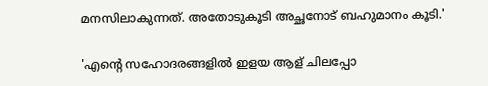മനസിലാകുന്നത്. അതോടുകൂടി അച്ഛനോട് ബഹുമാനം കൂടി.'

'എന്റെ സഹോദരങ്ങളിൽ ഇളയ ആള് ചിലപ്പോ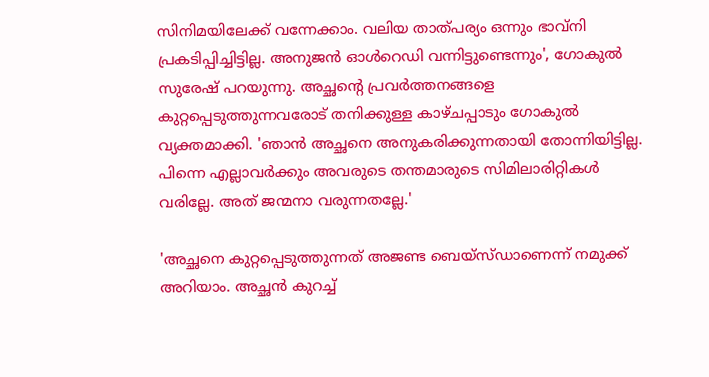സിനിമയിലേക്ക് വന്നേക്കാം. വലിയ താത്പര്യം ഒന്നും ഭാവ്നി പ്രകടിപ്പിച്ചിട്ടില്ല. അനുജൻ ഓൾറെഡി വന്നിട്ടുണ്ടെന്നും', ഗോകുൽ സുരേഷ് പറയുന്നു. അച്ഛന്റെ പ്രവർത്തനങ്ങളെ കുറ്റപ്പെടുത്തുന്നവരോട് തനിക്കുള്ള കാഴ്ചപ്പാടും ഗോകുൽ വ്യക്തമാക്കി. 'ഞാൻ അച്ഛനെ അനുകരിക്കുന്നതായി തോന്നിയിട്ടില്ല. പിന്നെ എല്ലാവർക്കും അവരുടെ തന്തമാരുടെ സിമിലാരിറ്റികൾ വരില്ലേ. അത് ജന്മനാ വരുന്നതല്ലേ.'

'അച്ഛനെ കുറ്റപ്പെടുത്തുന്നത് അജണ്ട ബെയ്സ്ഡാണെന്ന് നമുക്ക് അറിയാം. അച്ഛൻ കുറച്ച്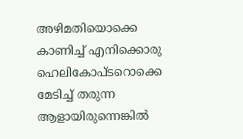അഴിമതിയൊക്കെ കാണിച്ച് എനിക്കൊരു ഹെലികോപ്ടറൊക്കെ മേടിച്ച് തരുന്ന ആളായിരുന്നെങ്കിൽ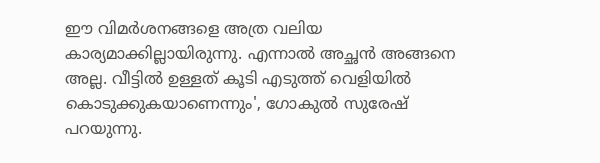ഈ വിമർശനങ്ങളെ അത്ര വലിയ കാര്യമാക്കില്ലായിരുന്നു. എന്നാൽ അച്ഛൻ അങ്ങനെ അല്ല. വീട്ടിൽ ഉള്ളത് കൂടി എടുത്ത് വെളിയിൽ കൊടുക്കുകയാണെന്നും', ഗോകുൽ സുരേഷ് പറയുന്നു.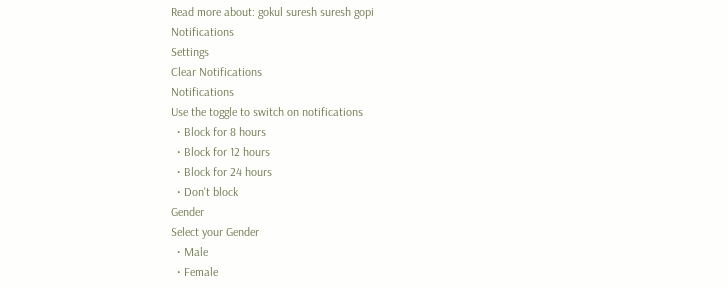Read more about: gokul suresh suresh gopi
Notifications
Settings
Clear Notifications
Notifications
Use the toggle to switch on notifications
  • Block for 8 hours
  • Block for 12 hours
  • Block for 24 hours
  • Don't block
Gender
Select your Gender
  • Male
  • Female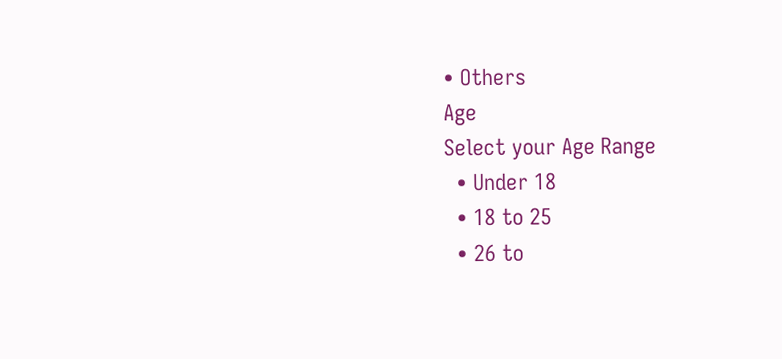• Others
Age
Select your Age Range
  • Under 18
  • 18 to 25
  • 26 to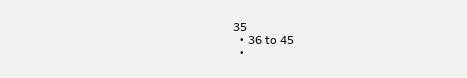35
  • 36 to 45
  •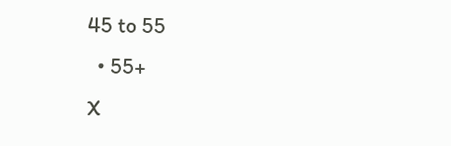45 to 55
  • 55+
X